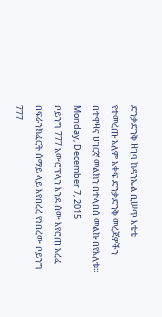ድንቃድንቅ ዘገባ ከዳንኤል ቢሠጥ እቴቴ
የተመረጡ አለም አቀፍ ድንቃድንቅ መረጃዎችን በተዋዛና ሀገርኛ መልክን በተላበሰ መልኩ በየእለቱ፡፡
Monday, December 7, 2015
ቦይንግ 777 አውሮፕላን እንደ ሰው እየሮጠ አረፈ
በፍራንክፈርት ሰማይ ላይ እየበረረ የነበረው ቦይንግ 777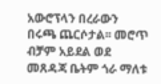አውሮፕላን በረራውን በሩጫ ጨርሶታል፡፡ መሮጥ ብቻም አይደል ወደ መጸዳጃ ቤትም ጎራ ማለቱ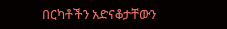በርካቶችን አድናቆታቸውን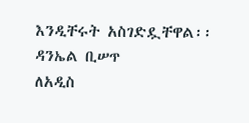እንዲቸሩት አስገድዷቸዋል፡፡
ዳንኤል ቢሠጥ
ለአዲስ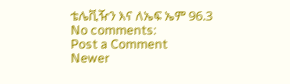ቴሌቪዥን እና ለኤፍ ኤም 96.3
No comments:
Post a Comment
Newer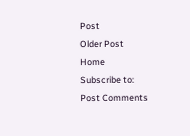Post
Older Post
Home
Subscribe to:
Post Comments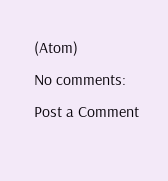(Atom)
No comments:
Post a Comment